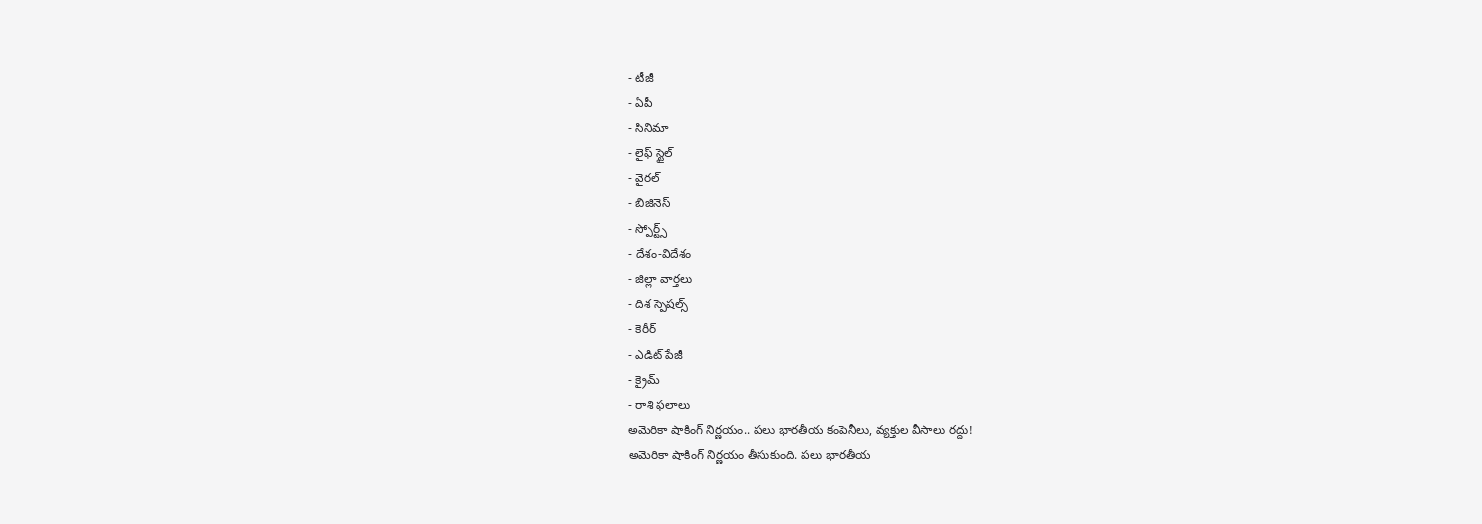- టీజీ
- ఏపీ
- సినిమా
- లైఫ్ స్టైల్
- వైరల్
- బిజినెస్
- స్పోర్ట్స్
- దేశం-విదేశం
- జిల్లా వార్తలు
- దిశ స్పెషల్స్
- కెరీర్
- ఎడిట్ పేజీ
- క్రైమ్
- రాశి ఫలాలు
అమెరికా షాకింగ్ నిర్ణయం.. పలు భారతీయ కంపెనీలు, వ్యక్తుల వీసాలు రద్దు!
అమెరికా షాకింగ్ నిర్ణయం తీసుకుంది. పలు భారతీయ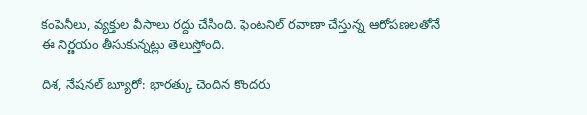కంపెనీలు, వ్యక్తుల వీసాలు రద్దు చేసింది. ఫెంటనిల్ రవాణా చేస్తున్న ఆరోపణలతోనే ఈ నిర్ణయం తీసుకున్నట్లు తెలుస్తోంది.

దిశ, నేషనల్ బ్యూరో: భారత్కు చెందిన కొందరు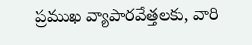ప్రముఖ వ్యాపారవేత్తలకు, వారి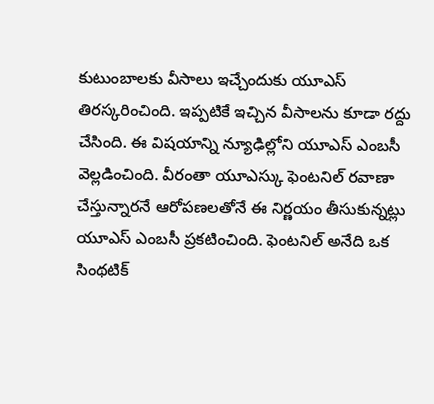కుటుంబాలకు వీసాలు ఇచ్చేందుకు యూఎస్ తిరస్కరించింది. ఇప్పటికే ఇచ్చిన వీసాలను కూడా రద్దు చేసింది. ఈ విషయాన్ని న్యూఢిల్లోని యూఎస్ ఎంబసీ వెల్లడించింది. వీరంతా యూఎస్కు ఫెంటనిల్ రవాణా చేస్తున్నారనే ఆరోపణలతోనే ఈ నిర్ణయం తీసుకున్నట్లు యూఎస్ ఎంబసీ ప్రకటించింది. ఫెంటనిల్ అనేది ఒక సింథటిక్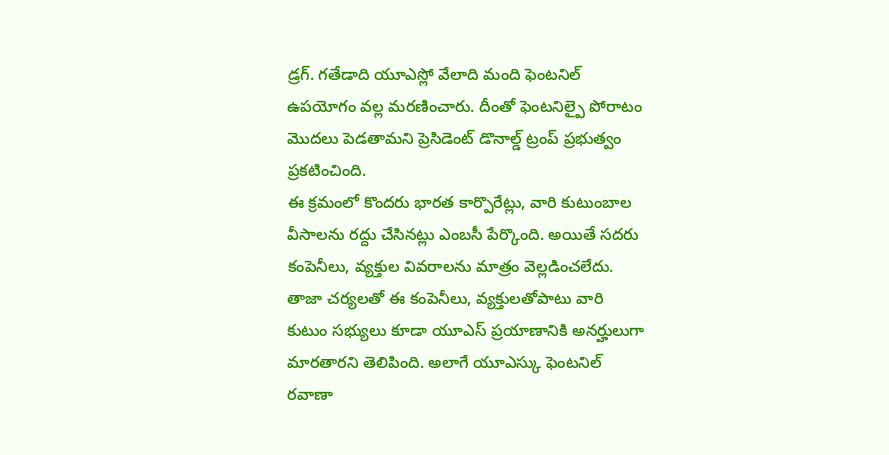డ్రగ్. గతేడాది యూఎస్లో వేలాది మంది ఫెంటనిల్ ఉపయోగం వల్ల మరణించారు. దీంతో ఫెంటనిల్పై పోరాటం మొదలు పెడతామని ప్రెసిడెంట్ డొనాల్డ్ ట్రంప్ ప్రభుత్వం ప్రకటించింది.
ఈ క్రమంలో కొందరు భారత కార్పొరేట్లు, వారి కుటుంబాల వీసాలను రద్దు చేసినట్లు ఎంబసీ పేర్కొంది. అయితే సదరు కంపెనీలు, వ్యక్తుల వివరాలను మాత్రం వెల్లడించలేదు. తాజా చర్యలతో ఈ కంపెనీలు, వ్యక్తులతోపాటు వారి కుటుం సభ్యులు కూడా యూఎస్ ప్రయాణానికి అనర్హులుగా మారతారని తెలిపింది. అలాగే యూఎస్కు ఫెంటనిల్ రవాణా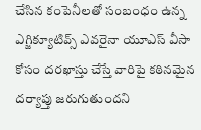చేసిన కంపెనీలతో సంబంధం ఉన్న ఎగ్జిక్యూటివ్స్ ఎవరైనా యూఎస్ వీసా కోసం దరఖాస్తు చేస్తే వారిపై కఠినమైన దర్యాప్తు జరుగుతుందని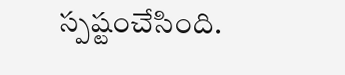స్పష్టంచేసింది.